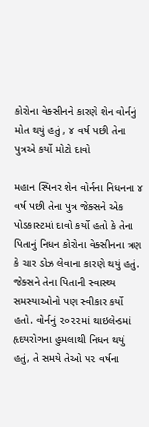કોરોના વેક્સીનને કારણે શેન વોર્નનું મોત થયું હતું , ૪ વર્ષ પછી તેના પુત્રએ કર્યો મોટો દાવો

મહાન સ્પિનર શેન વોર્નના નિધનના ૪ વર્ષ પછી તેના પુત્ર જેક્સને એક પોડકાસ્ટમાં દાવો કર્યો હતો કે તેના પિતાનું નિધન કોરોના વેક્સીનના ત્રણ કે ચાર ડોઝ લેવાના કારણે થયું હતું. જેક્સને તેના પિતાની સ્વાસ્થ્ય સમસ્યાઓનો પણ સ્વીકાર કર્યો હતો. વોર્નનું ૨૦૨૨માં થાઇલેન્ડમાં હૃદયરોગના હુમલાથી નિધન થયું હતું, તે સમયે તેઓ ૫૨ વર્ષના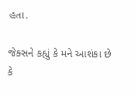હતા.

જેક્સને કહ્યું કે મને આશંકા છે કે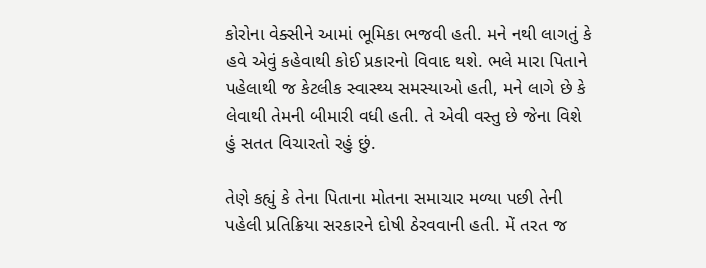કોરોના વેક્સીને આમાં ભૂમિકા ભજવી હતી. મને નથી લાગતું કે હવે એવું કહેવાથી કોઈ પ્રકારનો વિવાદ થશે. ભલે મારા પિતાને પહેલાથી જ કેટલીક સ્વાસ્થ્ય સમસ્યાઓ હતી, મને લાગે છે કે લેવાથી તેમની બીમારી વધી હતી. તે એવી વસ્તુ છે જેના વિશે હું સતત વિચારતો રહું છું.

તેણે કહ્યું કે તેના પિતાના મોતના સમાચાર મળ્યા પછી તેની પહેલી પ્રતિક્રિયા સરકારને દોષી ઠેરવવાની હતી. મેં તરત જ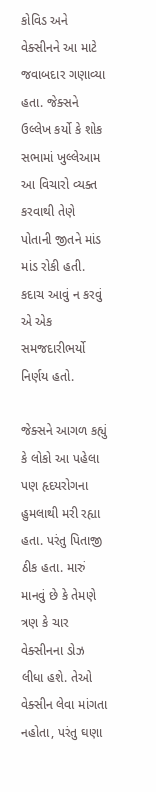કોવિડ અને વેક્સીનને આ માટે જવાબદાર ગણાવ્યા હતા. જેક્સને ઉલ્લેખ કર્યો કે શોક સભામાં ખુલ્લેઆમ આ વિચારો વ્યક્ત કરવાથી તેણે પોતાની જીતને માંડ માંડ રોકી હતી. કદાચ આવું ન કરવું એ એક સમજદારીભર્યો નિર્ણય હતો.

જેક્સને આગળ કહ્યું કે લોકો આ પહેલા પણ હૃદયરોગના હુમલાથી મરી રહ્યા હતા. પરંતુ પિતાજી ઠીક હતા. મારું માનવું છે કે તેમણે ત્રણ કે ચાર વેક્સીનના ડોઝ લીધા હશે. તેઓ વેક્સીન લેવા માંગતા નહોતા, પરંતુ ઘણા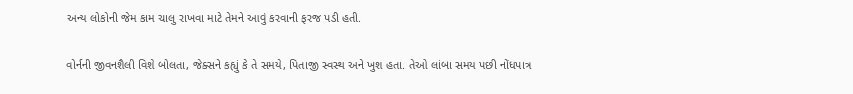અન્ય લોકોની જેમ કામ ચાલુ રાખવા માટે તેમને આવું કરવાની ફરજ પડી હતી.

વોર્નની જીવનશૈલી વિશે બોલતા, જેક્સને કહ્યું કે તે સમયે, પિતાજી સ્વસ્થ અને ખુશ હતા. તેઓ લાંબા સમય પછી નોંધપાત્ર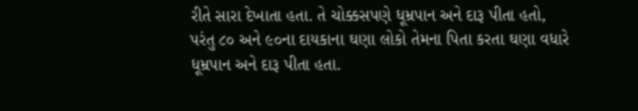રીતે સારા દેખાતા હતા. તે ચોક્કસપણે ધૂમ્રપાન અને દારૂ પીતા હતો, પરંતુ ૮૦ અને ૯૦ના દાયકાના ઘણા લોકો તેમના પિતા કરતા ઘણા વધારે ધૂમ્રપાન અને દારૂ પીતા હતા.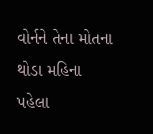વોર્નને તેના મોતના થોડા મહિના પહેલા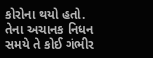કોરોના થયો હતો. તેના અચાનક નિધન સમયે તે કોઈ ગંભીર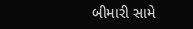બીમારી સામે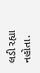લડી રહ્યા નહોતા.